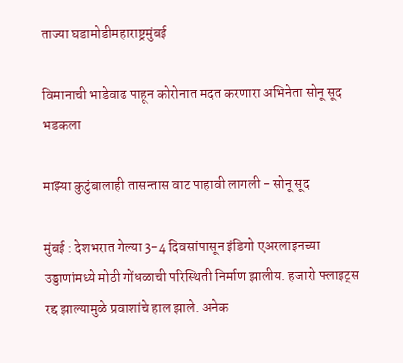ताज्या घडामोडीमहाराष्ट्रमुंबई

विमानाची भाडेवाढ पाहून कोरोनात मदत करणारा अभिनेता सोनू सूद भडकला

माझ्या कुटुंबालाही तासन्तास वाट पाहावी लागली - सोनू सूद

मुंबई : देशभरात गेल्या 3-4 दिवसांपासून इंडिगो एअरलाइनच्या उड्डाणांमध्ये मोठी गोंधळाची परिस्थिती निर्माण झालीय. हजारो फ्लाइट्स रद्द झाल्यामुळे प्रवाशांचे हाल झाले. अनेक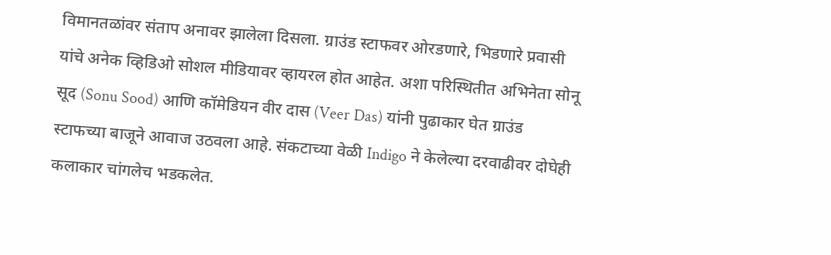विमानतळांवर संताप अनावर झालेला दिसला. ग्राउंड स्टाफवर ओरडणारे, भिडणारे प्रवासी यांचे अनेक व्हिडिओ सोशल मीडियावर व्हायरल होत आहेत. अशा परिस्थितीत अभिनेता सोनू सूद (Sonu Sood) आणि कॉमेडियन वीर दास (Veer Das) यांनी पुढाकार घेत ग्राउंड स्टाफच्या बाजूने आवाज उठवला आहे. संकटाच्या वेळी Indigo ने केलेल्या दरवाढीवर दोघेही कलाकार चांगलेच भडकलेत.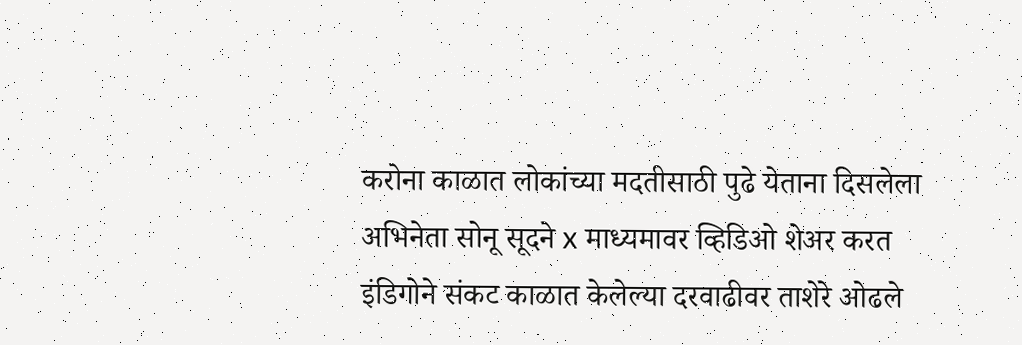करोना काळात लोकांच्या मदतीसाठी पुढे येताना दिसलेला अभिनेता सोनू सूदने x माध्यमावर व्हिडिओ शेअर करत इंडिगोने संकट काळात केलेल्या दरवाढीवर ताशेरे ओढले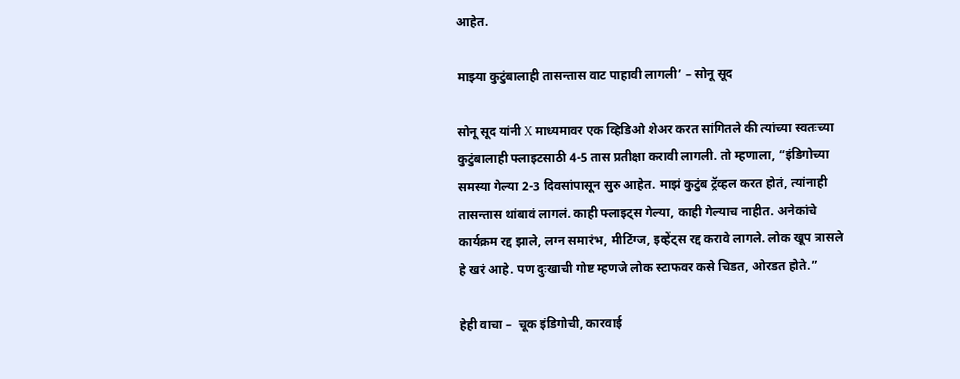आहेत.

माझ्या कुटुंबालाही तासन्तास वाट पाहावी लागली’ – सोनू सूद

सोनू सूद यांनी X माध्यमावर एक व्हिडिओ शेअर करत सांगितले की त्यांच्या स्वतःच्या कुटुंबालाही फ्लाइटसाठी 4-5 तास प्रतीक्षा करावी लागली. तो म्हणाला, “इंडिगोच्या समस्या गेल्या 2-3 दिवसांपासून सुरु आहेत. माझं कुटुंब ट्रॅव्हल करत होतं, त्यांनाही तासन्तास थांबावं लागलं. काही फ्लाइट्स गेल्या, काही गेल्याच नाहीत. अनेकांचे कार्यक्रम रद्द झाले, लग्न समारंभ, मीटिंग्ज, इव्हेंट्स रद्द करावे लागले. लोक खूप त्रासले हे खरं आहे. पण दुःखाची गोष्ट म्हणजे लोक स्टाफवर कसे चिडत, ओरडत होते.”

हेही वाचा –  चूक इंडिगोची, कारवाई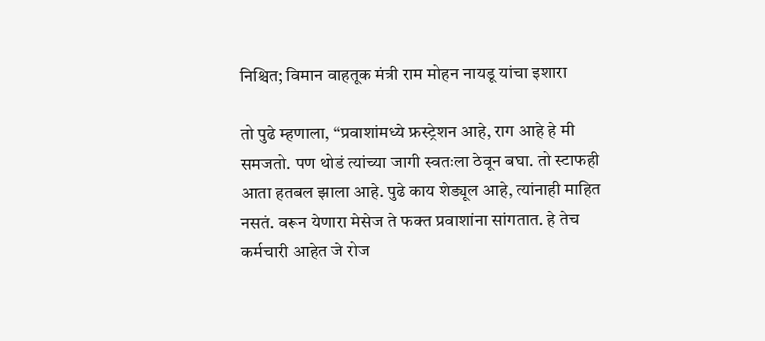निश्चित; विमान वाहतूक मंत्री राम मोहन नायडू यांचा इशारा

तो पुढे म्हणाला, “प्रवाशांमध्ये फ्रस्ट्रेशन आहे, राग आहे हे मी समजतो. पण थोडं त्यांच्या जागी स्वतःला ठेवून बघा. तो स्टाफही आता हतबल झाला आहे. पुढे काय शेड्यूल आहे, त्यांनाही माहित नसतं. वरून येणारा मेसेज ते फक्त प्रवाशांना सांगतात. हे तेच कर्मचारी आहेत जे रोज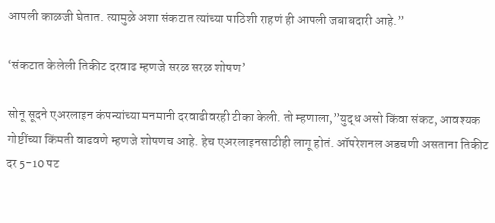आपली काळजी घेतात. त्यामुळे अशा संकटात त्यांच्या पाठिशी राहणं ही आपली जबाबदारी आहे.”

‘संकटात केलेली तिकीट दरवाढ म्हणजे सरळ सरळ शोषण’

सोनू सूदने एअरलाइन कंपन्यांच्या मनमानी दरवाढीवरही टीका केली. तो म्हणाला,”युद्ध असो किंवा संकट, आवश्यक गोष्टींच्या किंमती वाढवणे म्हणजे शोषणच आहे. हेच एअरलाइनसाठीही लागू होतं. ऑपरेशनल अडचणी असताना तिकीट दर 5-10 पट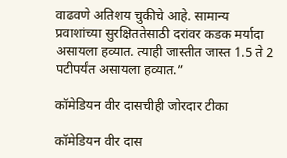वाढवणे अतिशय चुकीचे आहे. सामान्य प्रवाशांच्या सुरक्षिततेसाठी दरांवर कडक मर्यादा असायला हव्यात. त्याही जास्तीत जास्त 1.5 ते 2 पटीपर्यंत असायला हव्यात.”

कॉमेडियन वीर दासचीही जोरदार टीका

कॉमेडियन वीर दास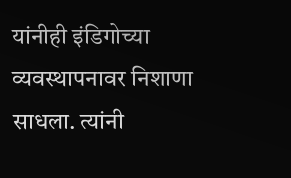यांनीही इंडिगोच्या व्यवस्थापनावर निशाणा साधला. त्यांनी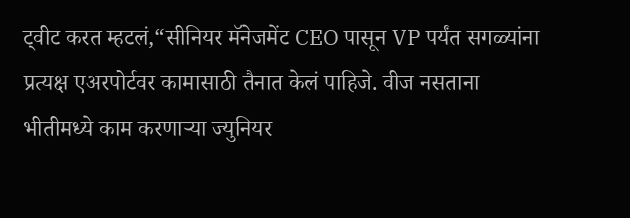ट्वीट करत म्हटलं,“सीनियर मॅनेजमेंट CEO पासून VP पर्यंत सगळ्यांना प्रत्यक्ष एअरपोर्टवर कामासाठी तैनात केलं पाहिजे. वीज नसताना भीतीमध्ये काम करणाऱ्या ज्युनियर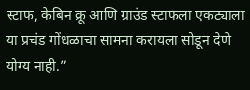स्टाफ, केबिन क्रू आणि ग्राउंड स्टाफला एकट्याला या प्रचंड गोंधळाचा सामना करायला सोडून देणे योग्य नाही.”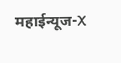महाईन्यूज-X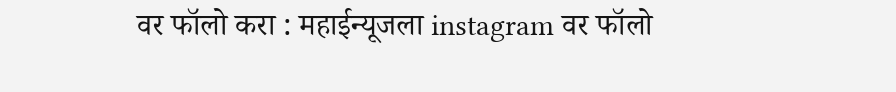वर फॉलो करा : महाईन्यूजला instagram वर फॉलो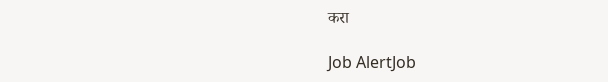करा

Job AlertJob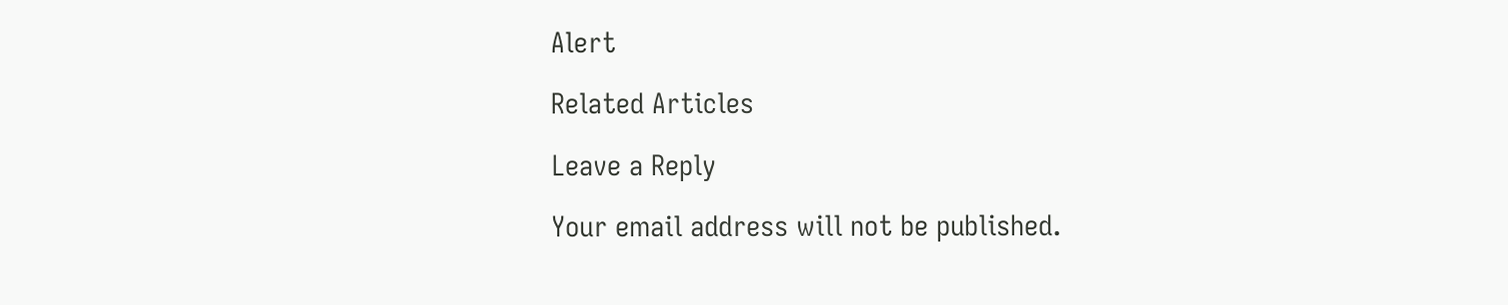Alert

Related Articles

Leave a Reply

Your email address will not be published.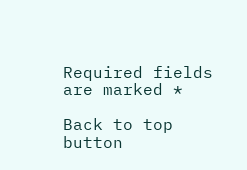Required fields are marked *

Back to top button